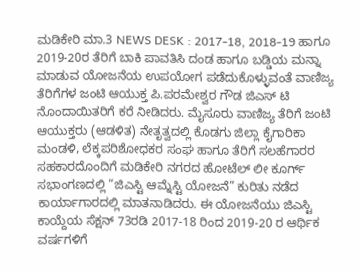ಮಡಿಕೇರಿ ಮಾ.3 NEWS DESK : 2017-18, 2018-19 ಹಾಗೂ 2019-20ರ ತೆರಿಗೆ ಬಾಕಿ ಪಾವತಿಸಿ ದಂಡ ಹಾಗೂ ಬಡ್ಡಿಯ ಮನ್ನಾ ಮಾಡುವ ಯೋಜನೆಯ ಉಪಯೋಗ ಪಡೆದುಕೊಳ್ಳುವಂತೆ ವಾಣಿಜ್ಯ ತೆರಿಗೆಗಳ ಜಂಟಿ ಆಯುಕ್ತ ಪಿ.ಪರಮೇಶ್ವರ ಗೌಡ ಜಿಎಸ್ ಟಿ ನೊಂದಾಯಿತರಿಗೆ ಕರೆ ನೀಡಿದರು. ಮೈಸೂರು ವಾಣಿಜ್ಯ ತೆರಿಗೆ ಜಂಟಿ ಆಯುಕ್ತರು (ಆಡಳಿತ) ನೇತೃತ್ವದಲ್ಲಿ ಕೊಡಗು ಜಿಲ್ಲಾ ಕೈಗಾರಿಕಾ ಮಂಡಳಿ, ಲೆಕ್ಕಪರಿಶೋಧಕರ ಸಂಘ ಹಾಗೂ ತೆರಿಗೆ ಸಲಹೆಗಾರರ ಸಹಕಾರದೊಂದಿಗೆ ಮಡಿಕೇರಿ ನಗರದ ಹೋಟೆಲ್ ಲೀ ಕೂರ್ಗ್ ಸಭಾಂಗಣದಲ್ಲಿ “ಜಿಎಸ್ಟಿ ಆಮ್ನೆಸ್ಟಿ ಯೋಜನೆ” ಕುರಿತು ನಡೆದ ಕಾರ್ಯಾಗಾರದಲ್ಲಿ ಮಾತನಾಡಿದರು. ಈ ಯೋಜನೆಯು ಜಿಎಸ್ಟಿ ಕಾಯ್ದೆಯ ಸೆಕ್ಷನ್ 73ರಡಿ 2017-18 ರಿಂದ 2019-20 ರ ಆರ್ಥಿಕ ವರ್ಷಗಳಿಗೆ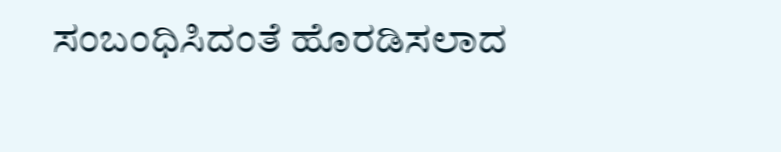ಸಂಬಂಧಿಸಿದಂತೆ ಹೊರಡಿಸಲಾದ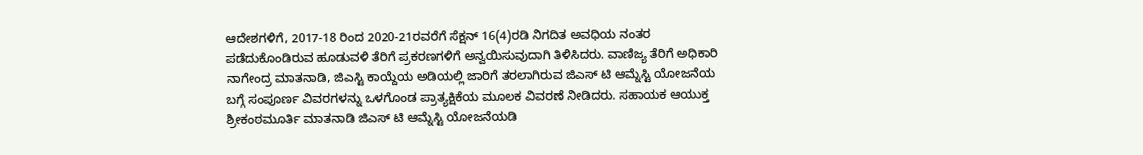ಆದೇಶಗಳಿಗೆ, 2017-18 ರಿಂದ 2020-21ರವರೆಗೆ ಸೆಕ್ಷನ್ 16(4)ರಡಿ ನಿಗದಿತ ಅವಧಿಯ ನಂತರ ಪಡೆದುಕೊಂಡಿರುವ ಹೂಡುವಳಿ ತೆರಿಗೆ ಪ್ರಕರಣಗಳಿಗೆ ಅನ್ವಯಿಸುವುದಾಗಿ ತಿಳಿಸಿದರು. ವಾಣಿಜ್ಯ ತೆರಿಗೆ ಅಧಿಕಾರಿ ನಾಗೇಂದ್ರ ಮಾತನಾಡಿ, ಜಿಎಸ್ಟಿ ಕಾಯ್ದೆಯ ಅಡಿಯಲ್ಲಿ ಜಾರಿಗೆ ತರಲಾಗಿರುವ ಜಿಎಸ್ ಟಿ ಆಮ್ನೆಸ್ಟಿ ಯೋಜನೆಯ ಬಗ್ಗೆ ಸಂಪೂರ್ಣ ವಿವರಗಳನ್ನು ಒಳಗೊಂಡ ಪ್ರಾತ್ಯಕ್ಷಿಕೆಯ ಮೂಲಕ ವಿವರಣೆ ನೀಡಿದರು. ಸಹಾಯಕ ಆಯುಕ್ತ ಶ್ರೀಕಂಠಮೂರ್ತಿ ಮಾತನಾಡಿ ಜಿಎಸ್ ಟಿ ಆಮ್ನೆಸ್ಟಿ ಯೋಜನೆಯಡಿ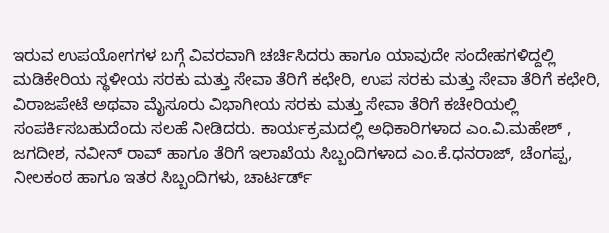ಇರುವ ಉಪಯೋಗಗಳ ಬಗ್ಗೆ ವಿವರವಾಗಿ ಚರ್ಚಿಸಿದರು ಹಾಗೂ ಯಾವುದೇ ಸಂದೇಹಗಳಿದ್ದಲ್ಲಿ ಮಡಿಕೇರಿಯ ಸ್ಥಳೀಯ ಸರಕು ಮತ್ತು ಸೇವಾ ತೆರಿಗೆ ಕಛೇರಿ, ಉಪ ಸರಕು ಮತ್ತು ಸೇವಾ ತೆರಿಗೆ ಕಛೇರಿ, ವಿರಾಜಪೇಟೆ ಅಥವಾ ಮೈಸೂರು ವಿಭಾಗೀಯ ಸರಕು ಮತ್ತು ಸೇವಾ ತೆರಿಗೆ ಕಚೇರಿಯಲ್ಲಿ ಸಂಪರ್ಕಿಸಬಹುದೆಂದು ಸಲಹೆ ನೀಡಿದರು. ಕಾರ್ಯಕ್ರಮದಲ್ಲಿ ಅಧಿಕಾರಿಗಳಾದ ಎಂ.ವಿ.ಮಹೇಶ್ , ಜಗದೀಶ, ನವೀನ್ ರಾವ್ ಹಾಗೂ ತೆರಿಗೆ ಇಲಾಖೆಯ ಸಿಬ್ಬಂದಿಗಳಾದ ಎಂ.ಕೆ.ಧನರಾಜ್, ಚೆಂಗಪ್ಪ, ನೀಲಕಂಠ ಹಾಗೂ ಇತರ ಸಿಬ್ಬಂದಿಗಳು, ಚಾರ್ಟರ್ಡ್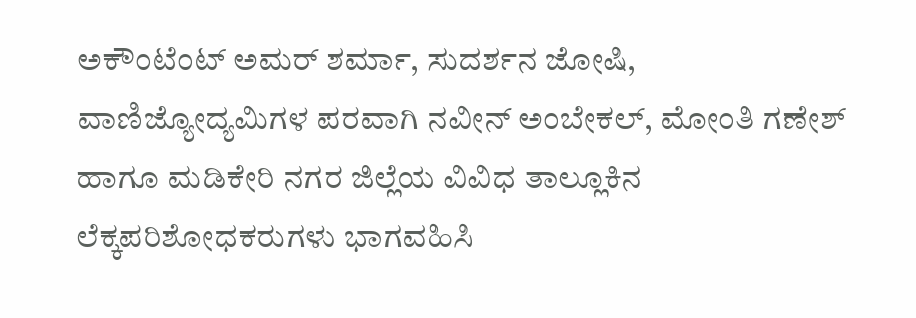ಅಕೌಂಟೆಂಟ್ ಅಮರ್ ಶರ್ಮಾ, ಸುದರ್ಶನ ಜೋಷಿ, ವಾಣಿಜ್ಯೋದ್ಯಮಿಗಳ ಪರವಾಗಿ ನವೀನ್ ಅಂಬೇಕಲ್, ಮೋಂತಿ ಗಣೇಶ್ ಹಾಗೂ ಮಡಿಕೇರಿ ನಗರ ಜಿಲ್ಲೆಯ ವಿವಿಧ ತಾಲ್ಲೂಕಿನ ಲೆಕ್ಕಪರಿಶೋಧಕರುಗಳು ಭಾಗವಹಿಸಿ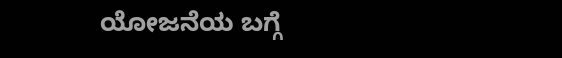ಯೋಜನೆಯ ಬಗ್ಗೆ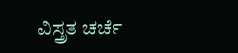ವಿಸ್ತ್ರತ ಚರ್ಚೆ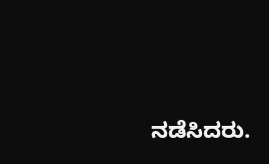ನಡೆಸಿದರು.